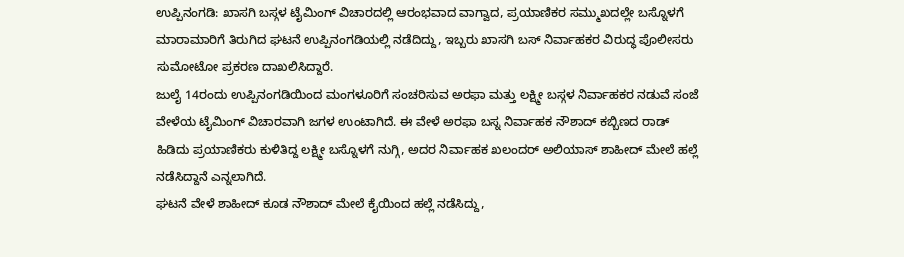ಉಪ್ಪಿನಂಗಡಿ: ಖಾಸಗಿ ಬಸ್ಗಳ ಟೈಮಿಂಗ್ ವಿಚಾರದಲ್ಲಿ ಆರಂಭವಾದ ವಾಗ್ವಾದ, ಪ್ರಯಾಣಿಕರ ಸಮ್ಮುಖದಲ್ಲೇ ಬಸ್ನೊಳಗೆ ಮಾರಾಮಾರಿಗೆ ತಿರುಗಿದ ಘಟನೆ ಉಪ್ಪಿನಂಗಡಿಯಲ್ಲಿ ನಡೆದಿದ್ದು, ಇಬ್ಬರು ಖಾಸಗಿ ಬಸ್ ನಿರ್ವಾಹಕರ ವಿರುದ್ಧ ಪೊಲೀಸರು ಸುಮೋಟೋ ಪ್ರಕರಣ ದಾಖಲಿಸಿದ್ದಾರೆ.
ಜುಲೈ 14ರಂದು ಉಪ್ಪಿನಂಗಡಿಯಿಂದ ಮಂಗಳೂರಿಗೆ ಸಂಚರಿಸುವ ಅರಫಾ ಮತ್ತು ಲಕ್ಷ್ಮೀ ಬಸ್ಗಳ ನಿರ್ವಾಹಕರ ನಡುವೆ ಸಂಜೆ ವೇಳೆಯ ಟೈಮಿಂಗ್ ವಿಚಾರವಾಗಿ ಜಗಳ ಉಂಟಾಗಿದೆ. ಈ ವೇಳೆ ಅರಫಾ ಬಸ್ನ ನಿರ್ವಾಹಕ ನೌಶಾದ್ ಕಬ್ಬಿಣದ ರಾಡ್ ಹಿಡಿದು ಪ್ರಯಾಣಿಕರು ಕುಳಿತಿದ್ದ ಲಕ್ಷ್ಮೀ ಬಸ್ನೊಳಗೆ ನುಗ್ಗಿ, ಅದರ ನಿರ್ವಾಹಕ ಖಲಂದರ್ ಅಲಿಯಾಸ್ ಶಾಹೀದ್ ಮೇಲೆ ಹಲ್ಲೆ ನಡೆಸಿದ್ದಾನೆ ಎನ್ನಲಾಗಿದೆ.
ಘಟನೆ ವೇಳೆ ಶಾಹೀದ್ ಕೂಡ ನೌಶಾದ್ ಮೇಲೆ ಕೈಯಿಂದ ಹಲ್ಲೆ ನಡೆಸಿದ್ದು,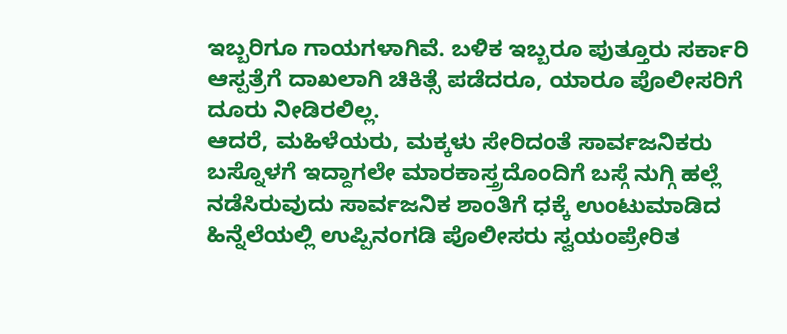ಇಬ್ಬರಿಗೂ ಗಾಯಗಳಾಗಿವೆ. ಬಳಿಕ ಇಬ್ಬರೂ ಪುತ್ತೂರು ಸರ್ಕಾರಿ ಆಸ್ಪತ್ರೆಗೆ ದಾಖಲಾಗಿ ಚಿಕಿತ್ಸೆ ಪಡೆದರೂ, ಯಾರೂ ಪೊಲೀಸರಿಗೆ ದೂರು ನೀಡಿರಲಿಲ್ಲ.
ಆದರೆ, ಮಹಿಳೆಯರು, ಮಕ್ಕಳು ಸೇರಿದಂತೆ ಸಾರ್ವಜನಿಕರು ಬಸ್ನೊಳಗೆ ಇದ್ದಾಗಲೇ ಮಾರಕಾಸ್ತ್ರದೊಂದಿಗೆ ಬಸ್ಗೆ ನುಗ್ಗಿ ಹಲ್ಲೆ ನಡೆಸಿರುವುದು ಸಾರ್ವಜನಿಕ ಶಾಂತಿಗೆ ಧಕ್ಕೆ ಉಂಟುಮಾಡಿದ ಹಿನ್ನೆಲೆಯಲ್ಲಿ ಉಪ್ಪಿನಂಗಡಿ ಪೊಲೀಸರು ಸ್ವಯಂಪ್ರೇರಿತ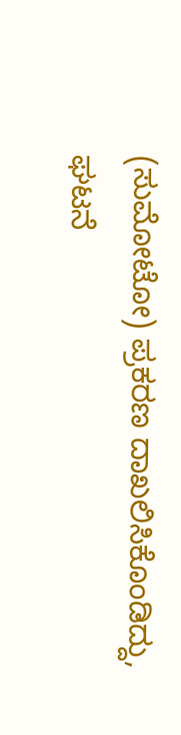(ಸುಮೋಟೋ) ಪ್ರಕರಣ ದಾಖಲಿಸಿಕೊಂಡಿದ್ದು, ಘಟನೆ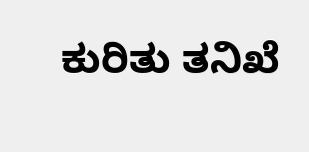ಕುರಿತು ತನಿಖೆ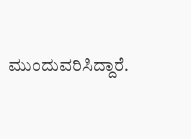ಮುಂದುವರಿಸಿದ್ದಾರೆ.